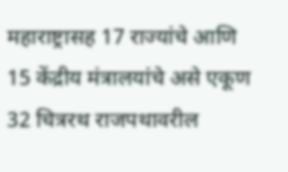महाराष्ट्रासह 17 राज्यांचे आणि 15 केंद्रीय मंत्रालयांचे असे एकूण 32 चित्ररथ राजपथावरील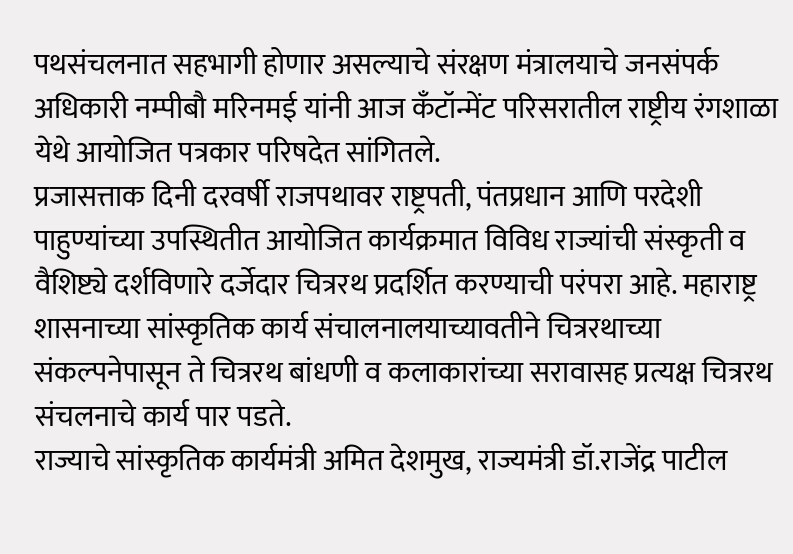पथसंचलनात सहभागी होणार असल्याचे संरक्षण मंत्रालयाचे जनसंपर्क अधिकारी नम्पीबौ मरिनमई यांनी आज कँटॉन्मेंट परिसरातील राष्ट्रीय रंगशाळा येथे आयोजित पत्रकार परिषदेत सांगितले.
प्रजासत्ताक दिनी दरवर्षी राजपथावर राष्ट्रपती, पंतप्रधान आणि परदेशी पाहुण्यांच्या उपस्थितीत आयोजित कार्यक्रमात विविध राज्यांची संस्कृती व वैशिष्ट्ये दर्शविणारे दर्जेदार चित्ररथ प्रदर्शित करण्याची परंपरा आहे. महाराष्ट्र शासनाच्या सांस्कृतिक कार्य संचालनालयाच्यावतीने चित्ररथाच्या संकल्पनेपासून ते चित्ररथ बांधणी व कलाकारांच्या सरावासह प्रत्यक्ष चित्ररथ संचलनाचे कार्य पार पडते.
राज्याचे सांस्कृतिक कार्यमंत्री अमित देशमुख, राज्यमंत्री डॉ.राजेंद्र पाटील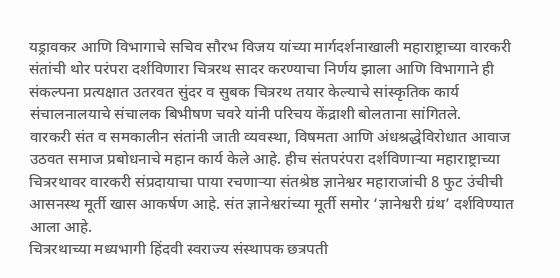यड्रावकर आणि विभागाचे सचिव सौरभ विजय यांच्या मार्गदर्शनाखाली महाराष्ट्राच्या वारकरी संतांची थोर परंपरा दर्शविणारा चित्ररथ सादर करण्याचा निर्णय झाला आणि विभागाने ही संकल्पना प्रत्यक्षात उतरवत सुंदर व सुबक चित्ररथ तयार केल्याचे सांस्कृतिक कार्य संचालनालयाचे संचालक बिभीषण चवरे यांनी परिचय केंद्राशी बोलताना सांगितले.
वारकरी संत व समकालीन संतांनी जाती व्यवस्था, विषमता आणि अंधश्रद्धेविरोधात आवाज उठवत समाज प्रबोधनाचे महान कार्य केले आहे. हीच संतपरंपरा दर्शविणाऱ्या महाराष्ट्राच्या चित्ररथावर वारकरी संप्रदायाचा पाया रचणाऱ्या संतश्रेष्ठ ज्ञानेश्वर महाराजांची 8 फुट उंचीची आसनस्थ मूर्ती खास आकर्षण आहे. संत ज्ञानेश्वरांच्या मूर्ती समोर ‘ज्ञानेश्वरी ग्रंथ’ दर्शविण्यात आला आहे.
चित्ररथाच्या मध्यभागी हिंदवी स्वराज्य संस्थापक छत्रपती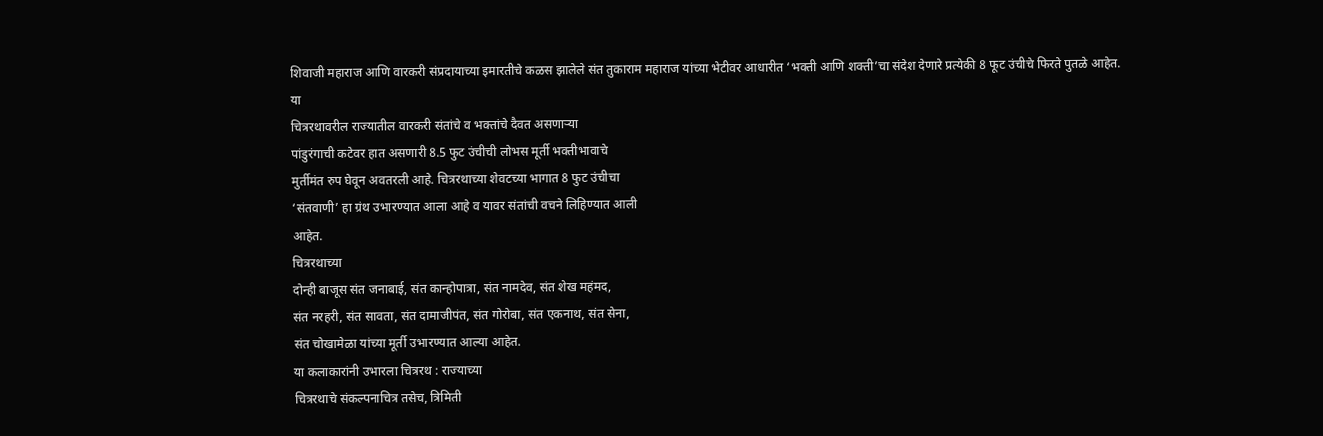शिवाजी महाराज आणि वारकरी संप्रदायाच्या इमारतीचे कळस झालेले संत तुकाराम महाराज यांच्या भेटीवर आधारीत ‘भक्ती आणि शक्ती’चा संदेश देणारे प्रत्येकी 8 फूट उंचीचे फिरते पुतळे आहेत.
या
चित्ररथावरील राज्यातील वारकरी संतांचे व भक्तांचे दैवत असणाऱ्या
पांडुरंगाची कटेवर हात असणारी 8.5 फुट उंचीची लोभस मूर्ती भक्तीभावाचे
मुर्तीमंत रुप घेवून अवतरली आहे. चित्ररथाच्या शेवटच्या भागात 8 फुट उंचीचा
‘संतवाणी’ हा ग्रंथ उभारण्यात आला आहे व यावर संतांची वचने लिहिण्यात आली
आहेत.
चित्ररथाच्या
दोन्ही बाजूस संत जनाबाई, संत कान्होपात्रा, संत नामदेव, संत शेख महंमद,
संत नरहरी, संत सावता, संत दामाजीपंत, संत गोरोबा, संत एकनाथ, संत सेना,
संत चोखामेळा यांच्या मूर्ती उभारण्यात आल्या आहेत.
या कलाकारांनी उभारला चित्ररथ : राज्याच्या
चित्ररथाचे संकल्पनाचित्र तसेच, त्रिमिती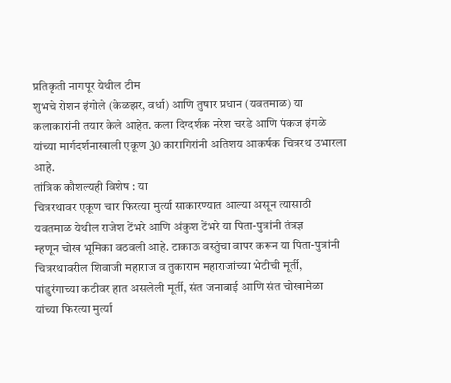प्रतिकृती नागपूर येथील टीम
शुभचे रोशन इंगोले (केळझर, वर्धा) आणि तुषार प्रधान (यवतमाळ) या
कलाकारांनी तयार केले आहेत. कला दिग्दर्शक नरेश चरडे आणि पंकज इंगळे
यांच्या मार्गदर्शनाखाली एकूण 30 कारागिरांनी अतिशय आकर्षक चित्ररथ उभारला
आहे.
तांत्रिक कौशल्यही विशेष : या
चित्ररथावर एकूण चार फिरत्या मुर्त्या साकारण्यात आल्या असून त्यासाठी
यवतमाळ येथील राजेश टेंभरे आणि अंकुश टेंभरे या पिता-पुत्रांनी तंत्रज्ञ
म्हणून चोख भूमिका वठवली आहे. टाकाऊ वस्तुंचा वापर करून या पिता-पुत्रांनी
चित्ररथावरील शिवाजी महाराज व तुकाराम महाराजांच्या भेटीची मूर्ती,
पांडुरंगाच्या कटीवर हात असलेली मूर्ती, संत जनाबाई आणि संत चोखामेळा
यांच्या फिरत्या मुर्त्या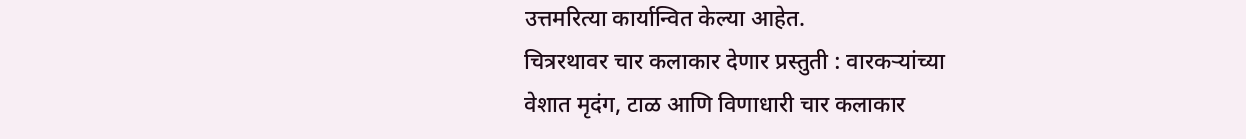उत्तमरित्या कार्यान्वित केल्या आहेत.
चित्ररथावर चार कलाकार देणार प्रस्तुती : वारकऱ्यांच्या
वेशात मृदंग, टाळ आणि विणाधारी चार कलाकार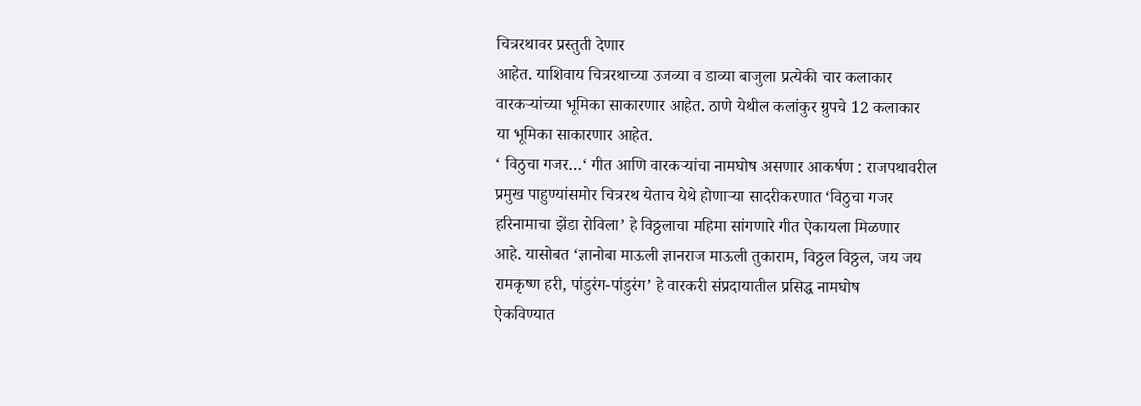चित्ररथावर प्रस्तुती देणार
आहेत. याशिवाय चित्ररथाच्या उजव्या व डाव्या बाजुला प्रत्येकी चार कलाकार
वारकऱ्यांच्या भूमिका साकारणार आहेत. ठाणे येथील कलांकुर ग्रुपचे 12 कलाकार
या भूमिका साकारणार आहेत.
‘ विठुचा गजर…‘ गीत आणि वारकऱ्यांचा नामघोष असणार आकर्षण : राजपथावरील
प्रमुख पाहुण्यांसमोर चित्ररथ येताच येथे होणाऱ्या सादरीकरणात ‘विठुचा गजर
हरिनामाचा झेंडा रोविला’ हे विठ्ठलाचा महिमा सांगणारे गीत ऐकायला मिळणार
आहे. यासोबत ‘ज्ञानोबा माऊली ज्ञानराज माऊली तुकाराम, विठ्ठल विठ्ठल, जय जय
रामकृष्ण हरी, पांडुरंग-पांडुरंग’ हे वारकरी संप्रदायातील प्रसिद्ध नामघोष
ऐकविण्यात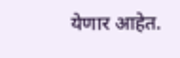येणार आहेत.